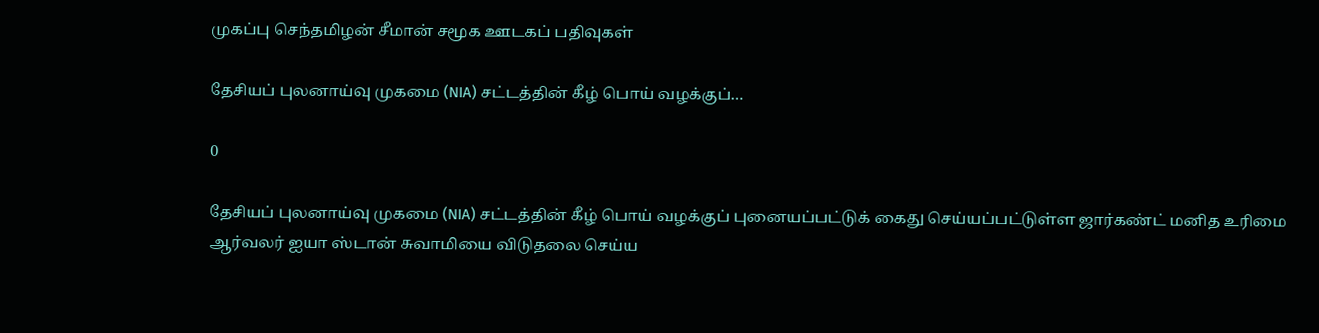முகப்பு செந்தமிழன் சீமான் சமூக ஊடகப் பதிவுகள்

தேசியப் புலனாய்வு முகமை (NIA) சட்டத்தின் கீழ் பொய் வழக்குப்…

0

தேசியப் புலனாய்வு முகமை (NIA) சட்டத்தின் கீழ் பொய் வழக்குப் புனையப்பட்டுக் கைது செய்யப்பட்டுள்ள ஜார்கண்ட் மனித உரிமை ஆர்வலர் ஐயா ஸ்டான் சுவாமியை விடுதலை செய்ய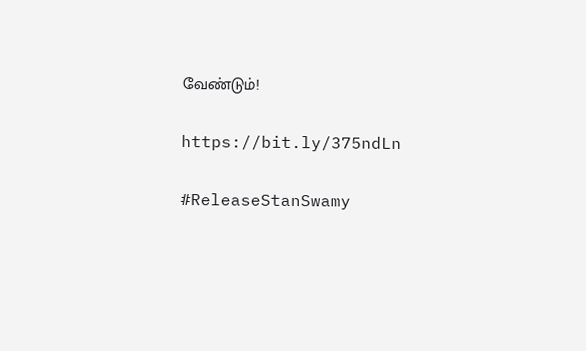வேண்டும்!

https://bit.ly/375ndLn

#ReleaseStanSwamy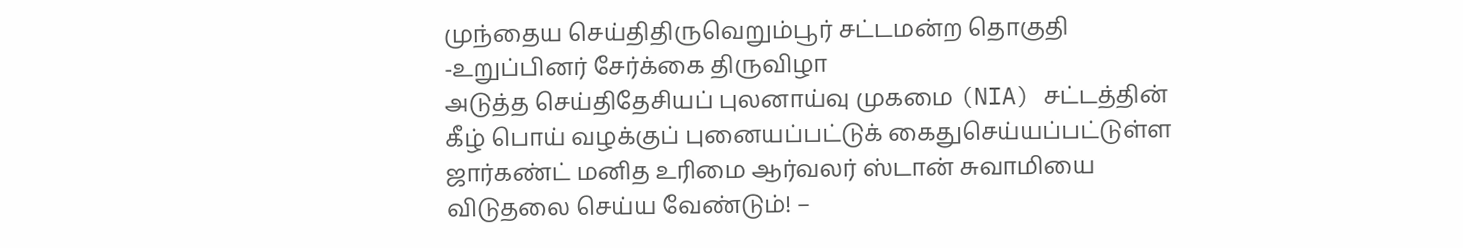முந்தைய செய்திதிருவெறும்பூர் சட்டமன்ற தொகுதி -உறுப்பினர் சேர்க்கை திருவிழா
அடுத்த செய்திதேசியப் புலனாய்வு முகமை (NIA) சட்டத்தின் கீழ் பொய் வழக்குப் புனையப்பட்டுக் கைதுசெய்யப்பட்டுள்ள ஜார்கண்ட் மனித உரிமை ஆர்வலர் ஸ்டான் சுவாமியை விடுதலை செய்ய வேண்டும்! –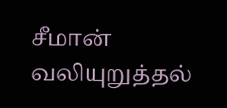சீமான் வலியுறுத்தல்